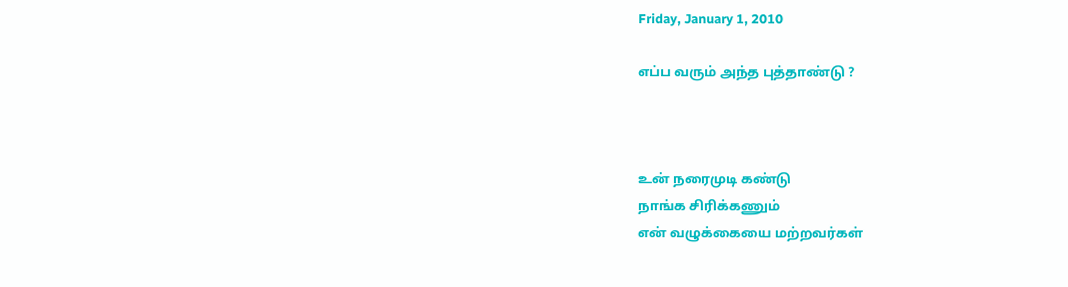Friday, January 1, 2010

எப்ப வரும் அந்த புத்தாண்டு ?



உன் நரைமுடி கண்டு
நாங்க சிரிக்கணும்
என் வழுக்கையை மற்றவர்கள்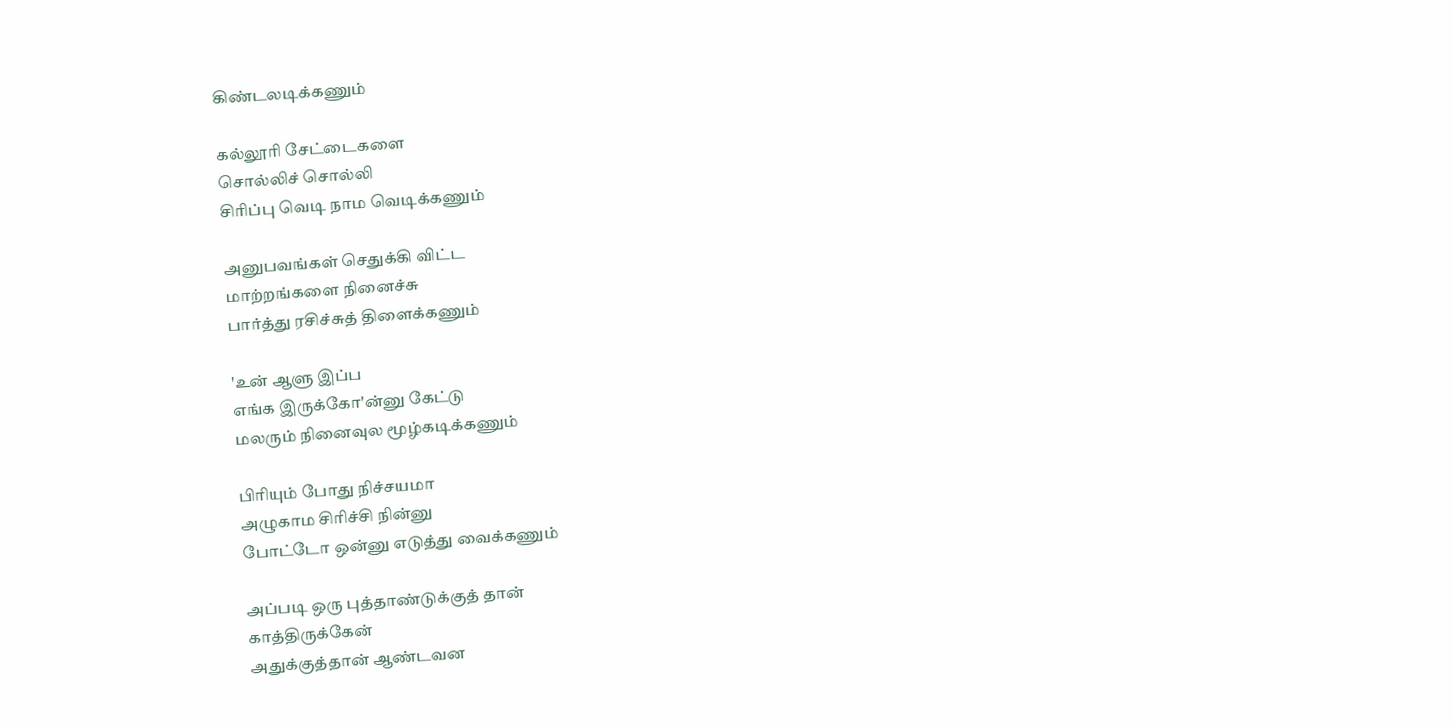கிண்டலடிக்கணும்

கல்லூரி சேட்டைகளை
சொல்லிச் சொல்லி
சிரிப்பு வெடி நாம வெடிக்கணும்

அனுபவங்கள் செதுக்கி விட்ட
மாற்றங்களை நினைச்சு
பார்த்து ரசிச்சுத் திளைக்கணும்

'உன் ஆளு இப்ப
எங்க இருக்கோ'ன்னு கேட்டு
மலரும் நினைவுல மூழ்கடிக்கணும்

பிரியும் போது நிச்சயமா
அழுகாம சிரிச்சி நின்னு
போட்டோ ஒன்னு எடுத்து வைக்கணும்

அப்படி ஒரு புத்தாண்டுக்குத் தான்
காத்திருக்கேன்
அதுக்குத்தான் ஆண்டவன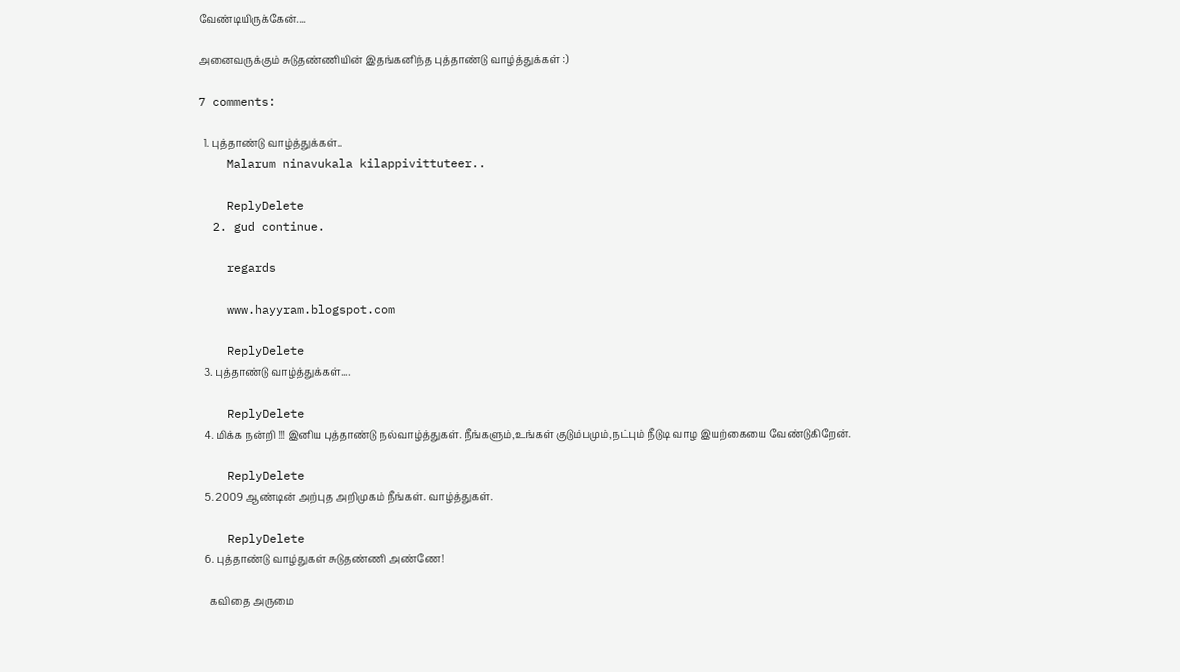வேண்டியிருக்கேன்....

அனைவருக்கும் சுடுதண்ணியின் இதங்கனிந்த புத்தாண்டு வாழ்த்துக்கள் :)

7 comments:

  1. புத்தாண்டு வாழ்த்துக்கள்..
    Malarum ninavukala kilappivittuteer..

    ReplyDelete
  2. gud continue.

    regards

    www.hayyram.blogspot.com

    ReplyDelete
  3. புத்தாண்டு வாழ்த்துக்கள்....

    ReplyDelete
  4. மிக்க நன்றி !!! இனிய புத்தாண்டு நல்வாழ்த்துகள். நீங்களும்,உங்கள் குடும்பமும்,நட்பும் நீடுடி வாழ இயற்கையை வேண்டுகிறேன்.

    ReplyDelete
  5. 2009 ஆண்டின் அற்புத அறிமுகம் நீங்கள். வாழ்த்துகள்.

    ReplyDelete
  6. புத்தாண்டு வாழ்துகள் சுடுதண்ணி அண்ணே!

    கவிதை அருமை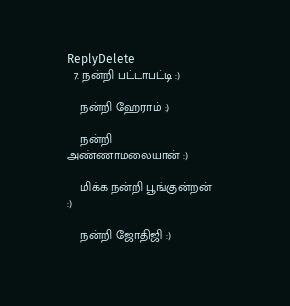ReplyDelete
  7. நன்றி பட்டாபட்டி :)

    நன்றி ஹேராம் :)

    நன்றி அண்ணாமலையான் :)

    மிக்க நன்றி பூங்குன்றன் :)

    நன்றி ஜோதிஜி :)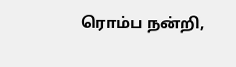ரொம்ப நன்றி,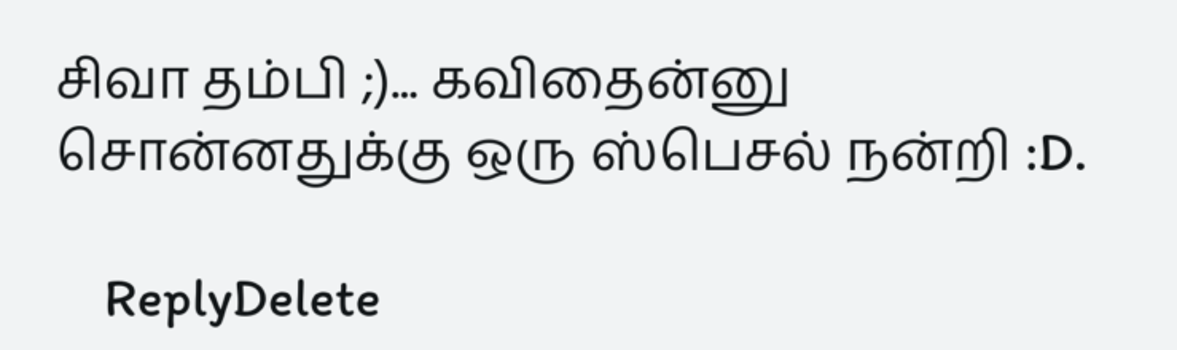சிவா தம்பி ;)... கவிதைன்னு சொன்னதுக்கு ஒரு ஸ்பெசல் நன்றி :D.

    ReplyDelete